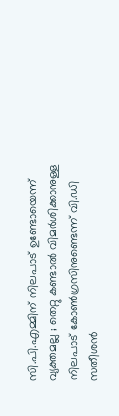സി.പി.എമ്മിന് നിലപാട് ഉണ്ടോയെന്ന് വ്യക്തമല്ല ; തെറ്റു കണ്ടാല്‍ വിമര്‍ശിക്കാനുള്ള നിലപാട് കോണ്‍ഗ്രസിനുണ്ടെന്ന് വി.ഡി സതീശന്‍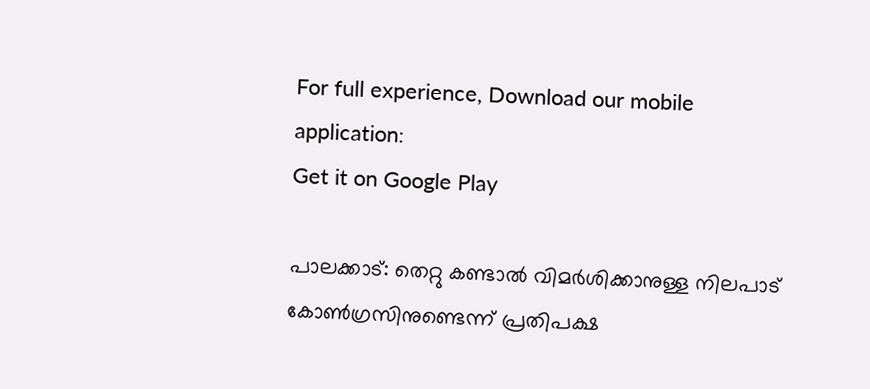For full experience, Download our mobile application:
Get it on Google Play

പാലക്കാട്: തെറ്റു കണ്ടാല്‍ വിമര്‍ശിക്കാനുള്ള നിലപാട് കോണ്‍ഗ്രസിനുണ്ടെന്ന് പ്രതിപക്ഷ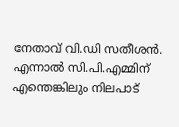നേതാവ് വി.ഡി സതീശന്‍. എന്നാല്‍ സി.പി.എമ്മിന് എന്തെങ്കിലും നിലപാട്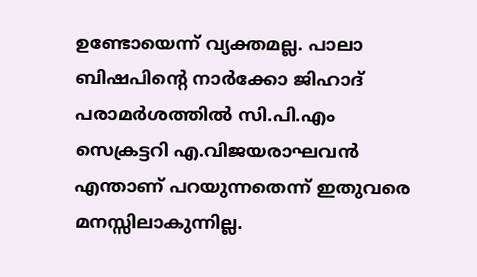ഉണ്ടോയെന്ന് വ്യക്തമല്ല. പാലാ ബിഷപിന്റെ നാര്‍ക്കോ ജിഹാദ് പരാമര്‍ശത്തില്‍ സി.പി.എം സെക്രട്ടറി എ.വിജയരാഘവന്‍ എന്താണ് പറയുന്നതെന്ന് ഇതുവരെ മനസ്സിലാകുന്നില്ല.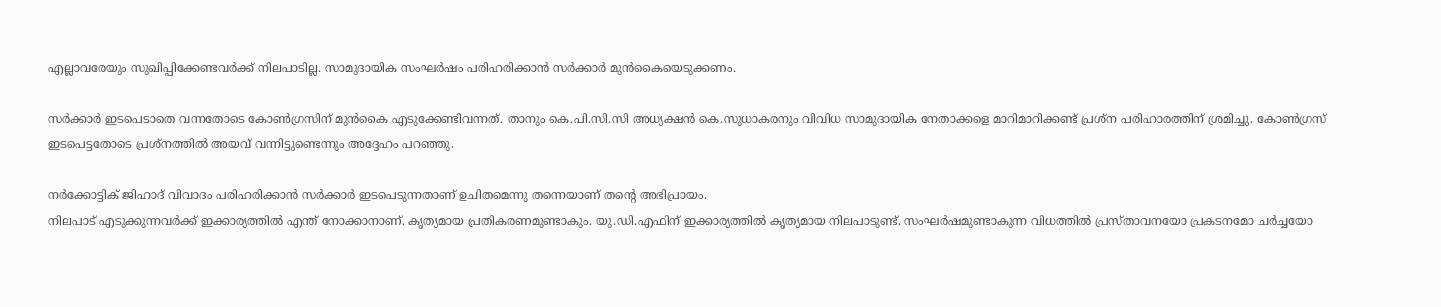എല്ലാവരേയും സുഖിപ്പിക്കേണ്ടവര്‍ക്ക് നിലപാടില്ല. സാമുദായിക സംഘര്‍ഷം പരിഹരിക്കാന്‍ സര്‍ക്കാര്‍ മുന്‍കൈയെടുക്കണം.

സര്‍ക്കാര്‍ ഇടപെടാതെ വന്നതോടെ കോണ്‍ഗ്രസിന് മുന്‍കൈ എടുക്കേണ്ടിവന്നത്. താനും കെ.പി.സി.സി അധ്യക്ഷന്‍ കെ.സുധാകരനും വിവിധ സാമുദായിക നേതാക്കളെ മാറിമാറിക്കണ്ട് പ്രശ്‌ന പരിഹാരത്തിന് ശ്രമിച്ചു. കോണ്‍ഗ്രസ് ഇടപെട്ടതോടെ പ്രശ്‌നത്തില്‍ അയവ് വന്നിട്ടുണ്ടെന്നും അദ്ദേഹം പറഞ്ഞു.

നര്‍ക്കോട്ടിക് ജിഹാദ് വിവാദം പരിഹരിക്കാന്‍ സര്‍ക്കാര്‍ ഇടപെടുന്നതാണ് ഉചിതമെന്നു തന്നെയാണ് തന്റെ അഭിപ്രായം.
നിലപാട് എടുക്കുന്നവര്‍ക്ക് ഇക്കാര്യത്തില്‍ എന്ത് നോക്കാനാണ്. കൃത്യമായ പ്രതികരണമുണ്ടാകും. യു.ഡി.എഫിന് ഇക്കാര്യത്തില്‍ കൃത്യമായ നിലപാടുണ്ട്. സംഘര്‍ഷമുണ്ടാകുന്ന വിധത്തില്‍ പ്രസ്താവനയോ പ്രകടനമോ ചര്‍ച്ചയോ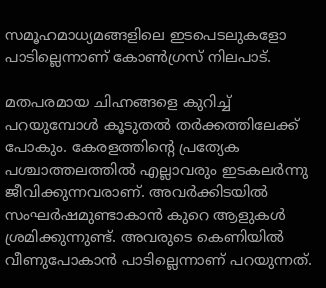സമൂഹമാധ്യമങ്ങളിലെ ഇടപെടലുകളോ പാടില്ലെന്നാണ് കോണ്‍ഗ്രസ് നിലപാട്.

മതപരമായ ചിഹ്നങ്ങളെ കുറിച്ച്‌ പറയുമ്പോള്‍ കൂടുതല്‍ തര്‍ക്കത്തിലേക്ക് പോകും. കേരളത്തിന്റെ പ്രത്യേക പശ്ചാത്തലത്തില്‍ എല്ലാവരും ഇടകലര്‍ന്നു ജീവിക്കുന്നവരാണ്. അവര്‍ക്കിടയില്‍ സംഘര്‍ഷമുണ്ടാകാന്‍ കുറെ ആളുകള്‍ ശ്രമിക്കുന്നുണ്ട്. അവരുടെ കെണിയില്‍ വീണുപോകാന്‍ പാടില്ലെന്നാണ് പറയുന്നത്.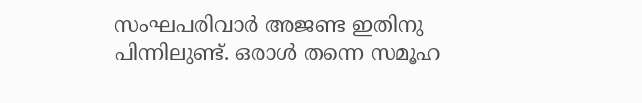സംഘപരിവാര്‍ അജണ്ട ഇതിനു പിന്നിലുണ്ട്. ഒരാള്‍ തന്നെ സമൂഹ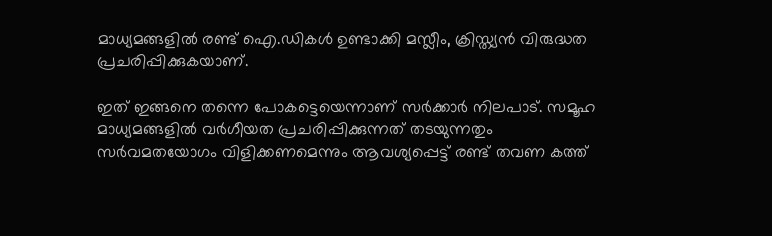മാധ്യമങ്ങളില്‍ രണ്ട് ഐ.ഡികള്‍ ഉണ്ടാക്കി മസ്ലീം, ക്രിസ്ത്യന്‍ വിരുദ്ധത പ്രചരിപ്പിക്കുകയാണ്.

ഇത് ഇങ്ങനെ തന്നെ പോകട്ടെയെന്നാണ് സര്‍ക്കാര്‍ നിലപാട്. സമൂഹ മാധ്യമങ്ങളില്‍ വര്‍ഗീയത പ്രചരിപ്പിക്കുന്നത് തടയുന്നതും സര്‍വമതയോഗം വിളിക്കണമെന്നും ആവശ്യപ്പെട്ട് രണ്ട് തവണ കത്ത്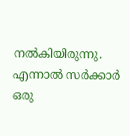നല്‍കിയിരുന്നു. എന്നാല്‍ സര്‍ക്കാര്‍ ഒരു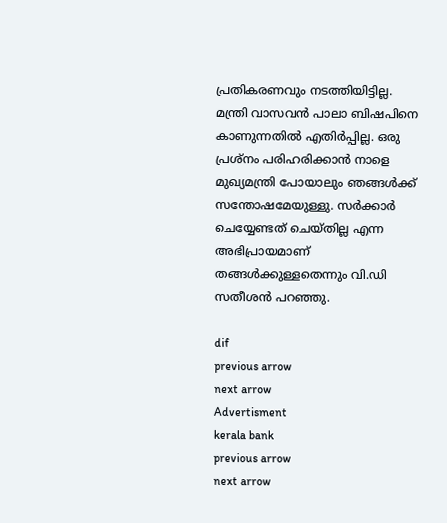പ്രതികരണവും നടത്തിയിട്ടില്ല. മന്ത്രി വാസവന്‍ പാലാ ബിഷപിനെ കാണുന്നതില്‍ എതിര്‍പ്പില്ല. ഒരു പ്രശ്‌നം പരിഹരിക്കാന്‍ നാളെ മുഖ്യമന്ത്രി പോയാലും ഞങ്ങള്‍ക്ക് സന്തോഷമേയുള്ളു. സര്‍ക്കാര്‍ ചെയ്യേണ്ടത് ചെയ്തില്ല എന്ന അഭിപ്രായമാണ് തങ്ങള്‍ക്കുള്ളതെന്നും വി.ഡി സതീശന്‍ പറഞ്ഞു.

dif
previous arrow
next arrow
Advertisment
kerala bank
previous arrow
next arrow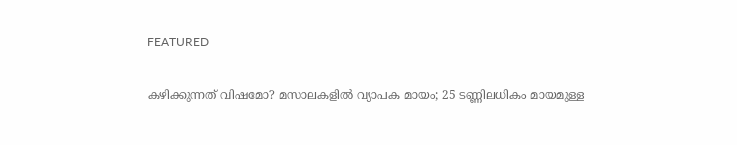FEATURED

കഴിക്കുന്നത് വിഷമോ? മസാലകളിൽ വ്യാപക മായം; 25 ടണ്ണിലധികം മായമുള്ള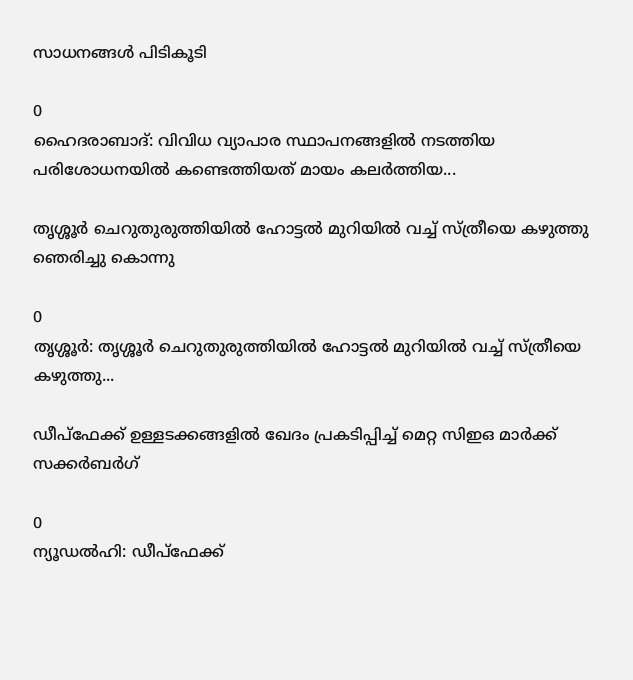സാധനങ്ങൾ പിടികൂടി

0
ഹൈദരാബാദ്: വിവിധ വ്യാപാര സ്ഥാപനങ്ങളില്‍ നടത്തിയ പരിശോധനയില്‍ കണ്ടെത്തിയത് മായം കലര്‍ത്തിയ...

തൃശ്ശൂർ ചെറുതുരുത്തിയിൽ ഹോട്ടൽ മുറിയിൽ വച്ച് സ്ത്രീയെ കഴുത്തു ഞെരിച്ചു കൊന്നു

0
തൃശ്ശൂർ: തൃശ്ശൂർ ചെറുതുരുത്തിയിൽ ഹോട്ടൽ മുറിയിൽ വച്ച് സ്ത്രീയെ കഴുത്തു...

ഡീപ്‌ഫേക്ക് ഉള്ളടക്കങ്ങളില്‍ ഖേദം പ്രകടിപ്പിച്ച് മെറ്റ സിഇഒ മാര്‍ക്ക് സക്കര്‍ബര്‍ഗ്

0
ന്യൂഡല്‍ഹി: ഡീപ്‌ഫേക്ക്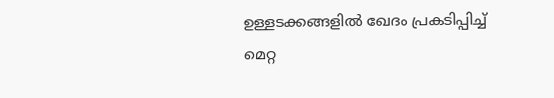ഉള്ളടക്കങ്ങളില്‍ ഖേദം പ്രകടിപ്പിച്ച് മെറ്റ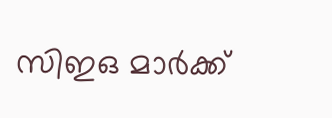സിഇഒ മാര്‍ക്ക്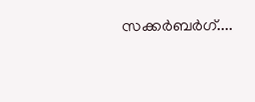സക്കര്‍ബര്‍ഗ്....